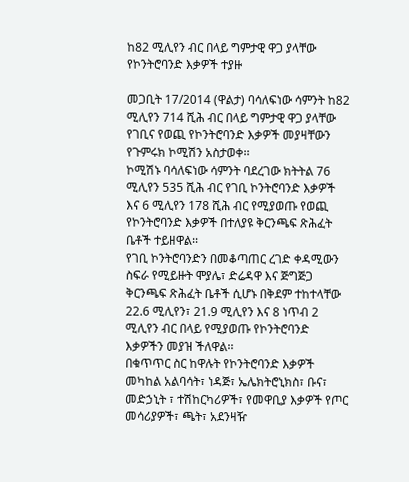ከ82 ሚሊየን ብር በላይ ግምታዊ ዋጋ ያላቸው የኮንትሮባንድ እቃዎች ተያዙ

መጋቢት 17/2014 (ዋልታ) ባሳለፍነው ሳምንት ከ82 ሚሊየን 714 ሺሕ ብር በላይ ግምታዊ ዋጋ ያላቸው የገቢና የወጪ የኮንትሮባንድ እቃዎች መያዛቸውን የጉምሩክ ኮሚሽን አስታወቀ፡፡
ኮሚሽኑ ባሳለፍነው ሳምንት ባደረገው ክትትል 76 ሚሊየን 535 ሺሕ ብር የገቢ ኮንትሮባንድ እቃዎች እና 6 ሚሊየን 178 ሺሕ ብር የሚያወጡ የወጪ የኮንትሮባንድ እቃዎች በተለያዩ ቅርንጫፍ ጽሕፈት ቤቶች ተይዘዋል፡፡
የገቢ ኮንትሮባንድን በመቆጣጠር ረገድ ቀዳሚውን ስፍራ የሚይዙት ሞያሌ፣ ድሬዳዋ እና ጅግጅጋ ቅርንጫፍ ጽሕፈት ቤቶች ሲሆኑ በቅደም ተከተላቸው 22.6 ሚሊየን፣ 21.9 ሚሊየን እና 8 ነጥብ 2 ሚሊየን ብር በላይ የሚያወጡ የኮንትሮባንድ እቃዎችን መያዝ ችለዋል፡፡
በቁጥጥር ስር ከዋሉት የኮንትሮባንድ እቃዎች መካከል አልባሳት፣ ነዳጅ፣ ኤሌክትሮኒክስ፣ ቡና፣ መድኃኒት ፣ ተሽከርካሪዎች፣ የመዋቢያ እቃዎች የጦር መሳሪያዎች፣ ጫት፣ አደንዛዥ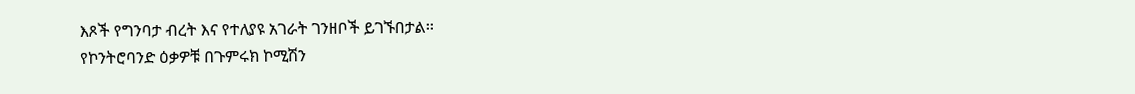እጾች የግንባታ ብረት እና የተለያዩ አገራት ገንዘቦች ይገኙበታል፡፡
የኮንትሮባንድ ዕቃዎቹ በጉምሩክ ኮሚሽን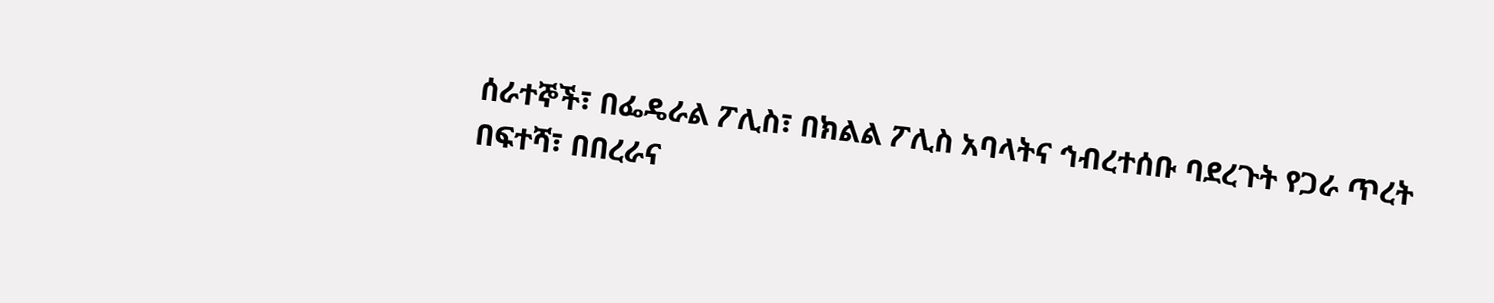ሰራተኞች፣ በፌዴራል ፖሊስ፣ በክልል ፖሊስ አባላትና ኅብረተሰቡ ባደረጉት የጋራ ጥረት በፍተሻ፣ በበረራና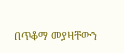በጥቆማ መያዛቸውን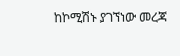ከኮሚሽኑ ያገኘነው መረጃ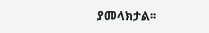ያመላክታል፡፡